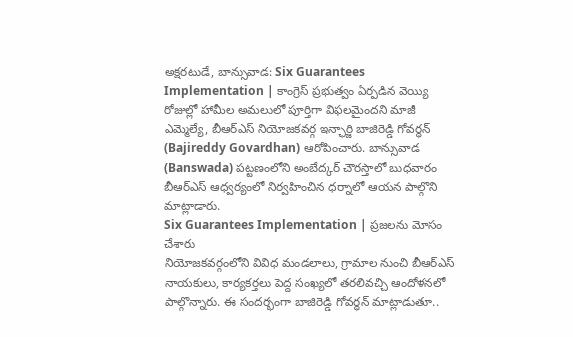అక్షరటుడే, బాన్సువాడ: Six Guarantees Implementation | కాంగ్రెస్ ప్రభుత్వం ఏర్పడిన వెయ్యి రోజుల్లో హామీల అమలులో పూర్తిగా విఫలమైందని మాజీ ఎమ్మెల్యే, బీఆర్ఎస్ నియోజకవర్గ ఇన్ఛార్జి బాజిరెడ్డి గోవర్ధన్ (Bajireddy Govardhan) ఆరోపించారు. బాన్సువాడ (Banswada) పట్టణంలోని అంబేద్కర్ చౌరస్తాలో బుధవారం బీఆర్ఎస్ ఆధ్వర్యంలో నిర్వహించిన ధర్నాలో ఆయన పాల్గొని మాట్లాడారు.
Six Guarantees Implementation | ప్రజలను మోసం చేశారు
నియోజకవర్గంలోని వివిధ మండలాలు, గ్రామాల నుంచి బీఆర్ఎస్ నాయకులు, కార్యకర్తలు పెద్ద సంఖ్యలో తరలివచ్చి ఆందోళనలో పాల్గొన్నారు. ఈ సందర్భంగా బాజిరెడ్డి గోవర్ధన్ మాట్లాడుతూ..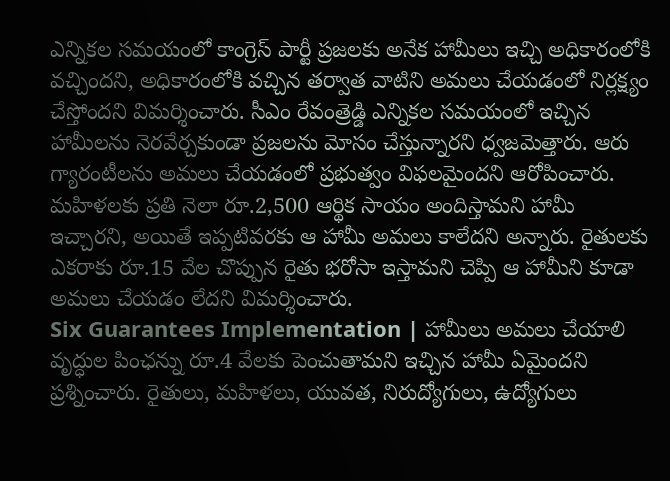ఎన్నికల సమయంలో కాంగ్రెస్ పార్టీ ప్రజలకు అనేక హామీలు ఇచ్చి అధికారంలోకి వచ్చిందని, అధికారంలోకి వచ్చిన తర్వాత వాటిని అమలు చేయడంలో నిర్లక్ష్యం చేస్తోందని విమర్శించారు. సీఎం రేవంత్రెడ్డి ఎన్నికల సమయంలో ఇచ్చిన హామీలను నెరవేర్చకుండా ప్రజలను మోసం చేస్తున్నారని ధ్వజమెత్తారు. ఆరు గ్యారంటీలను అమలు చేయడంలో ప్రభుత్వం విఫలమైందని ఆరోపించారు. మహిళలకు ప్రతి నెలా రూ.2,500 ఆర్థిక సాయం అందిస్తామని హామీ ఇచ్చారని, అయితే ఇప్పటివరకు ఆ హామీ అమలు కాలేదని అన్నారు. రైతులకు ఎకరాకు రూ.15 వేల చొప్పున రైతు భరోసా ఇస్తామని చెప్పి ఆ హామీని కూడా అమలు చేయడం లేదని విమర్శించారు.
Six Guarantees Implementation | హామీలు అమలు చేయాలి
వృద్ధుల పింఛన్ను రూ.4 వేలకు పెంచుతామని ఇచ్చిన హామీ ఏమైందని ప్రశ్నించారు. రైతులు, మహిళలు, యువత, నిరుద్యోగులు, ఉద్యోగులు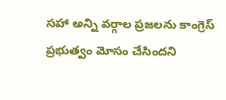సహా అన్ని వర్గాల ప్రజలను కాంగ్రెస్ ప్రభుత్వం మోసం చేసిందని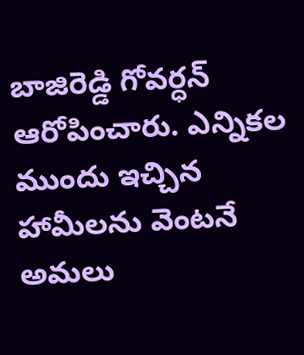బాజిరెడ్డి గోవర్ధన్ ఆరోపించారు. ఎన్నికల ముందు ఇచ్చిన హామీలను వెంటనే అమలు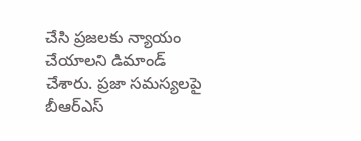చేసి ప్రజలకు న్యాయం చేయాలని డిమాండ్ చేశారు. ప్రజా సమస్యలపై బీఆర్ఎస్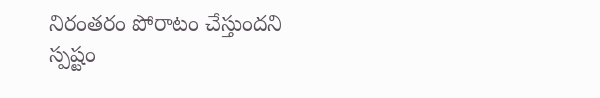నిరంతరం పోరాటం చేస్తుందని స్పష్టం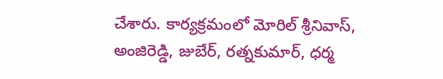చేశారు. కార్యక్రమంలో మోరిల్ శ్రీనివాస్, అంజిరెడ్డి, జుబేర్, రత్నకుమార్, ధర్మ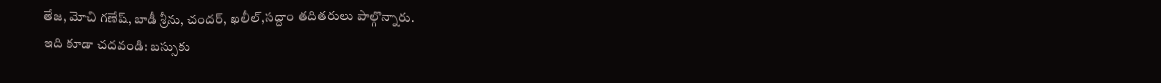తేజ, మోచి గణేష్, బాడీ శ్రీను, చందర్, ఖలీల్,సద్దాం తదితరులు పాల్గొన్నారు.
ఇది కూడా చదవండి: బస్సుకు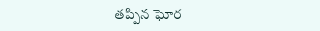తప్పిన ఘోర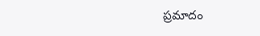ప్రమాదం